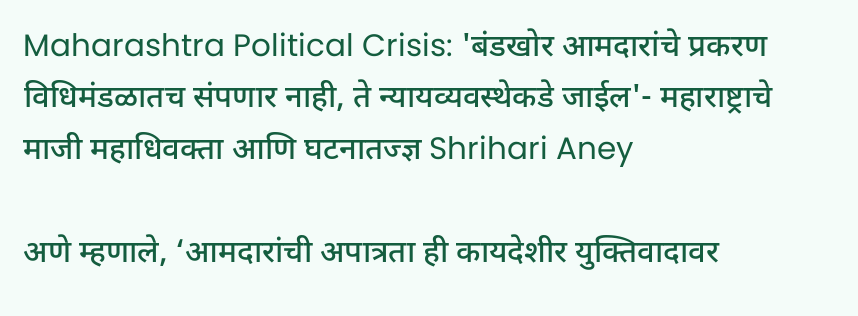Maharashtra Political Crisis: 'बंडखोर आमदारांचे प्रकरण विधिमंडळातच संपणार नाही, ते न्यायव्यवस्थेकडे जाईल'- महाराष्ट्राचे माजी महाधिवक्ता आणि घटनातज्ज्ञ Shrihari Aney

अणे म्हणाले, ‘आमदारांची अपात्रता ही कायदेशीर युक्तिवादावर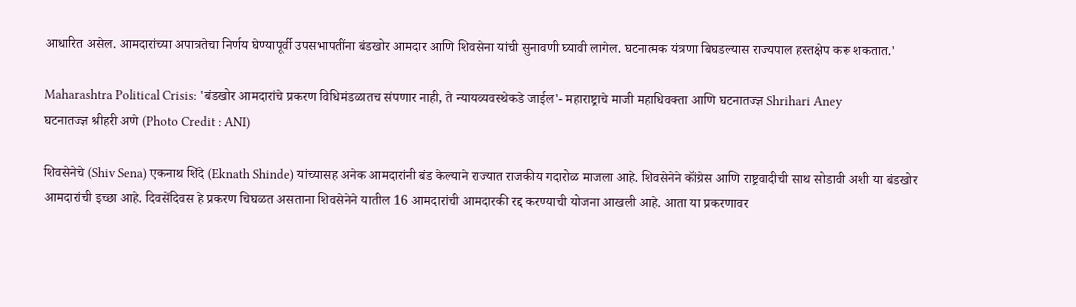आधारित असेल. आमदारांच्या अपात्रतेचा निर्णय घेण्यापूर्वी उपसभापतींना बंडखोर आमदार आणि शिवसेना यांची सुनावणी घ्यावी लागेल. घटनात्मक यंत्रणा बिघडल्यास राज्यपाल हस्तक्षेप करू शकतात.'

Maharashtra Political Crisis: 'बंडखोर आमदारांचे प्रकरण विधिमंडळातच संपणार नाही, ते न्यायव्यवस्थेकडे जाईल'- महाराष्ट्राचे माजी महाधिवक्ता आणि घटनातज्ज्ञ Shrihari Aney
घटनातज्ज्ञ श्रीहरी अणे (Photo Credit : ANI)

शिवसेनेचे (Shiv Sena) एकनाथ शिंदे (Eknath Shinde) यांच्यासह अनेक आमदारांनी बंड केल्याने राज्यात राजकीय गदारोळ माजला आहे. शिवसेनेने कॉंग्रेस आणि राष्ट्रवादीची साथ सोडावी अशी या बंडखोर आमदारांची इच्छा आहे. दिवसेंदिवस हे प्रकरण चिघळत असताना शिवसेनेने यातील 16 आमदारांची आमदारकी रद्द करण्याची योजना आखली आहे. आता या प्रकरणावर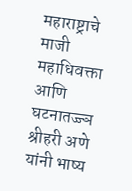महाराष्ट्राचे माजी महाधिवक्ता आणि घटनातज्ज्ञ श्रीहरी अणे यांनी भाष्य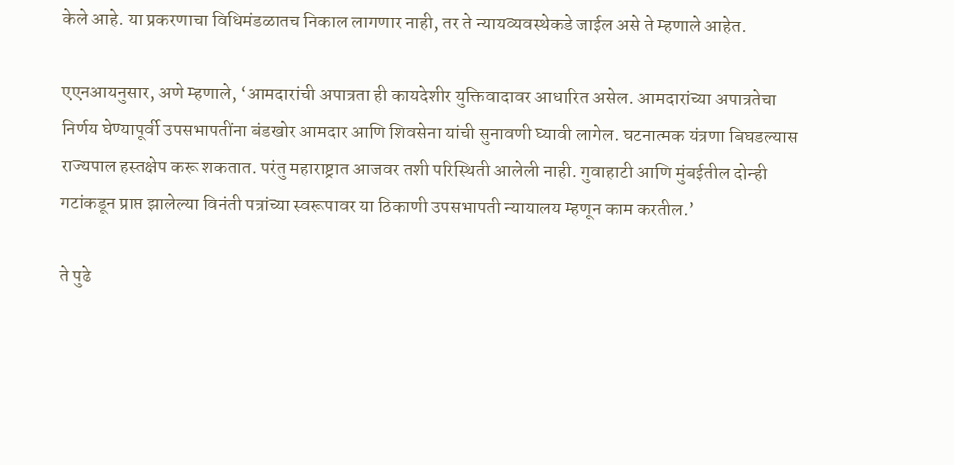केले आहे. या प्रकरणाचा विधिमंडळातच निकाल लागणार नाही, तर ते न्यायव्यवस्थेकडे जाईल असे ते म्हणाले आहेत.

एएनआयनुसार, अणे म्हणाले, ‘आमदारांची अपात्रता ही कायदेशीर युक्तिवादावर आधारित असेल. आमदारांच्या अपात्रतेचा निर्णय घेण्यापूर्वी उपसभापतींना बंडखोर आमदार आणि शिवसेना यांची सुनावणी घ्यावी लागेल. घटनात्मक यंत्रणा बिघडल्यास राज्यपाल हस्तक्षेप करू शकतात. परंतु महाराष्ट्रात आजवर तशी परिस्थिती आलेली नाही. गुवाहाटी आणि मुंबईतील दोन्ही गटांकडून प्राप्त झालेल्या विनंती पत्रांच्या स्वरूपावर या ठिकाणी उपसभापती न्यायालय म्हणून काम करतील.’

ते पुढे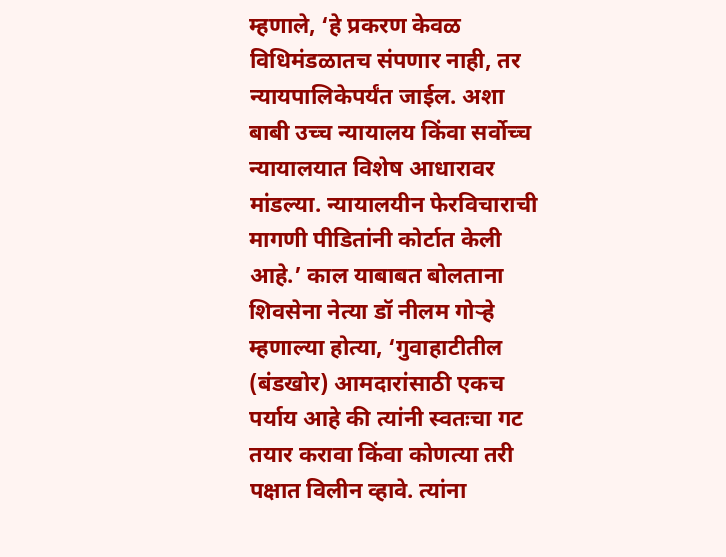म्हणाले, ‘हे प्रकरण केवळ विधिमंडळातच संपणार नाही, तर न्यायपालिकेपर्यंत जाईल. अशा बाबी उच्च न्यायालय किंवा सर्वोच्च न्यायालयात विशेष आधारावर मांडल्या. न्यायालयीन फेरविचाराची मागणी पीडितांनी कोर्टात केली आहे.’ काल याबाबत बोलताना शिवसेना नेत्या डॉ नीलम गोर्‍हे म्हणाल्या होत्या, ‘गुवाहाटीतील (बंडखोर) आमदारांसाठी एकच पर्याय आहे की त्यांनी स्वतःचा गट तयार करावा किंवा कोणत्या तरी पक्षात विलीन व्हावे. त्यांना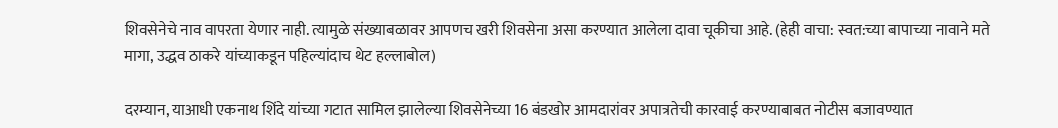शिवसेनेचे नाव वापरता येणार नाही. त्यामुळे संख्याबळावर आपणच खरी शिवसेना असा करण्यात आलेला दावा चूकीचा आहे. (हेही वाचा: स्वत:च्या बापाच्या नावाने मते मागा, उद्धव ठाकरे यांच्याकडून पहिल्यांदाच थेट हल्लाबोल)

दरम्यान, याआधी एकनाथ शिंदे यांच्या गटात सामिल झालेल्या शिवसेनेच्या 16 बंडखोर आमदारांवर अपात्रतेची कारवाई करण्याबाबत नोटीस बजावण्यात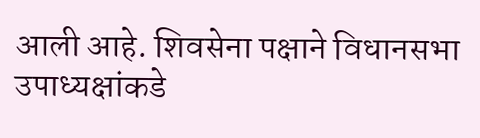आली आहे. शिवसेना पक्षाने विधानसभा उपाध्यक्षांकडे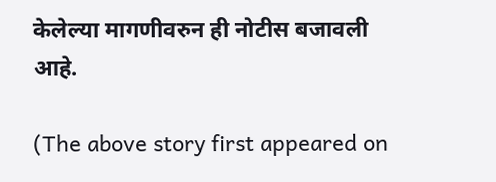केलेल्या मागणीवरुन ही नोटीस बजावली आहे.

(The above story first appeared on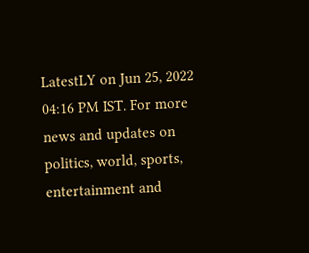LatestLY on Jun 25, 2022 04:16 PM IST. For more news and updates on politics, world, sports, entertainment and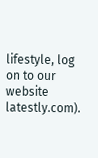lifestyle, log on to our website latestly.com).